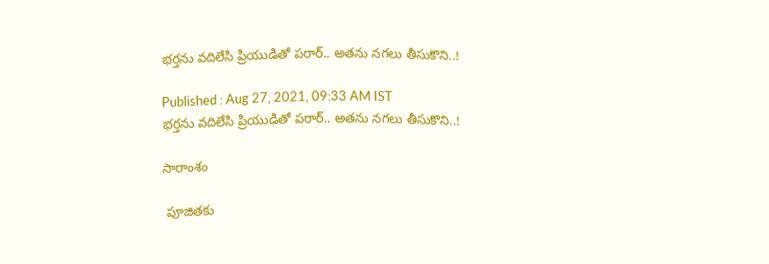భర్తను వదిలేసి ప్రియుడితో పరార్.. అతను నగలు తీసుకొని..!

Published : Aug 27, 2021, 09:33 AM IST
భర్తను వదిలేసి ప్రియుడితో పరార్.. అతను నగలు తీసుకొని..!

సారాంశం

 పూజితకు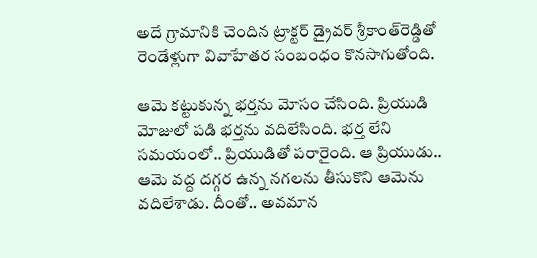అదే గ్రామానికి చెందిన ట్రాక్టర్‌ డ్రైవర్‌ శ్రీకాంత్‌రెడ్డితో రెండేళ్లుగా వివాహేతర సంబంధం కొనసాగుతోంది.

ఆమె కట్టుకున్న భర్తను మోసం చేసింది. ప్రియుడి మోజులో పడి భర్తను వదిలేసింది. భర్త లేని సమయంలో.. ప్రియుడితో పరారైంది. ఆ ప్రియుడు.. ఆమె వద్ద దగ్గర ఉన్న నగలను తీసుకొని ఆమెను వదిలేశాడు. దీంతో.. అవమాన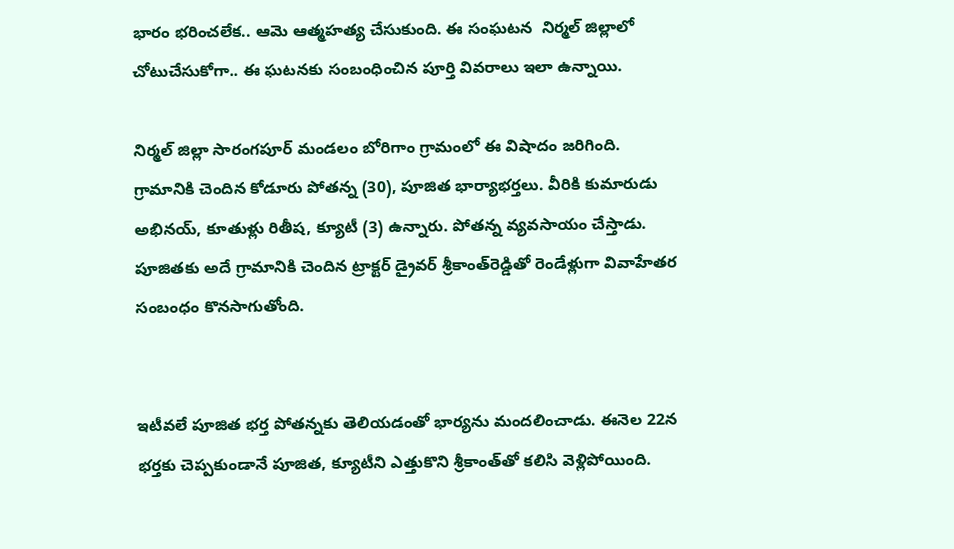భారం భరించలేక.. ఆమె ఆత్మహత్య చేసుకుంది. ఈ సంఘటన  నిర్మల్ జిల్లాలో చోటుచేసుకోగా.. ఈ ఘటనకు సంబంధించిన పూర్తి వివరాలు ఇలా ఉన్నాయి.

నిర్మల్‌ జిల్లా సారంగపూర్‌ మండలం బోరిగాం గ్రామంలో ఈ విషాదం జరిగింది. గ్రామానికి చెందిన కోడూరు పోతన్న (30), పూజిత భార్యాభర్తలు. వీరికి కుమారుడు అభినయ్‌, కూతుళ్లు రితీష, క్యూటీ (3) ఉన్నారు. పోతన్న వ్యవసాయం చేస్తాడు. పూజితకు అదే గ్రామానికి చెందిన ట్రాక్టర్‌ డ్రైవర్‌ శ్రీకాంత్‌రెడ్డితో రెండేళ్లుగా వివాహేతర సంబంధం కొనసాగుతోంది.


ఇటీవలే పూజిత భర్త పోతన్నకు తెలియడంతో భార్యను మందలించాడు. ఈనెల 22న భర్తకు చెప్పకుండానే పూజిత, క్యూటీని ఎత్తుకొని శ్రీకాంత్‌తో కలిసి వెళ్లిపోయింది.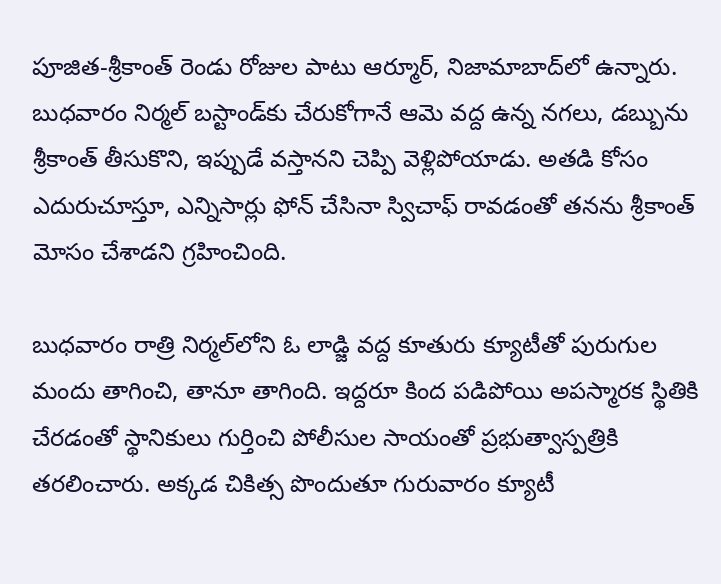పూజిత-శ్రీకాంత్‌ రెండు రోజుల పాటు ఆర్మూర్‌, నిజామాబాద్‌లో ఉన్నారు. బుధవారం నిర్మల్‌ బస్టాండ్‌కు చేరుకోగానే ఆమె వద్ద ఉన్న నగలు, డబ్బును శ్రీకాంత్‌ తీసుకొని, ఇప్పుడే వస్తానని చెప్పి వెళ్లిపోయాడు. అతడి కోసం ఎదురుచూస్తూ, ఎన్నిసార్లు ఫోన్‌ చేసినా స్విచాఫ్‌ రావడంతో తనను శ్రీకాంత్‌ మోసం చేశాడని గ్రహించింది.

బుధవారం రాత్రి నిర్మల్‌లోని ఓ లాడ్జి వద్ద కూతురు క్యూటీతో పురుగుల మందు తాగించి, తానూ తాగింది. ఇద్దరూ కింద పడిపోయి అపస్మారక స్థితికి చేరడంతో స్థానికులు గుర్తించి పోలీసుల సాయంతో ప్రభుత్వాస్పత్రికి తరలించారు. అక్కడ చికిత్స పొందుతూ గురువారం క్యూటీ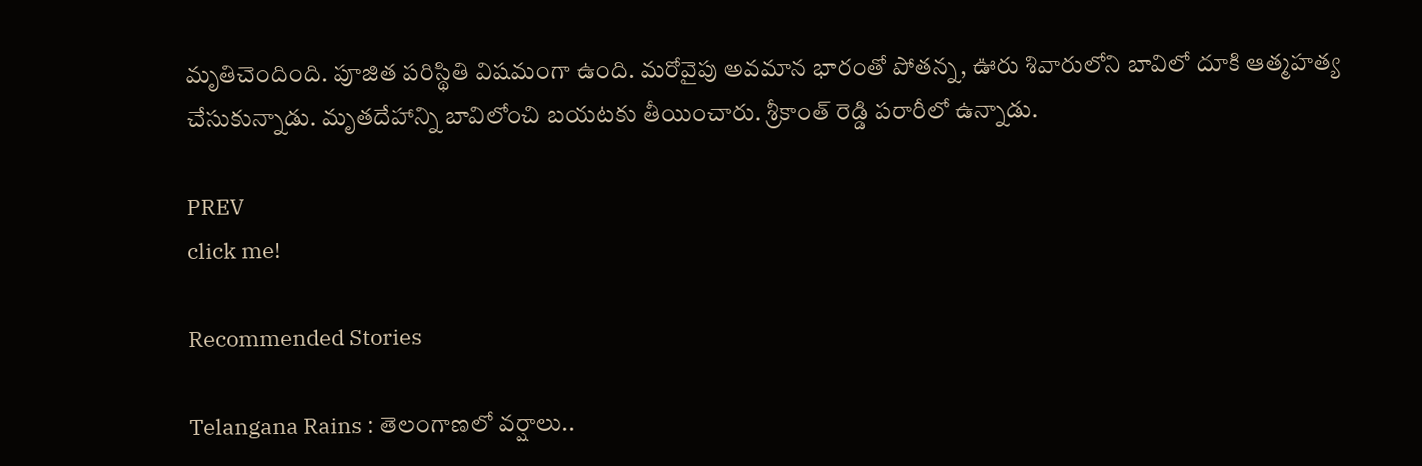మృతిచెందింది. పూజిత పరిస్థితి విషమంగా ఉంది. మరోవైపు అవమాన భారంతో పోతన్న, ఊరు శివారులోని బావిలో దూకి ఆత్మహత్య చేసుకున్నాడు. మృతదేహాన్ని బావిలోంచి బయటకు తీయించారు. శ్రీకాంత్‌ రెడ్డి పరారీలో ఉన్నాడు.

PREV
click me!

Recommended Stories

Telangana Rains : తెలంగాణలో వర్షాలు..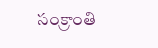సంక్రాంతి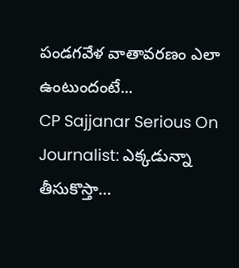పండగవేళ వాతావరణం ఎలా ఉంటుందంటే...
CP Sajjanar Serious On Journalist: ఎక్కడున్నా తీసుకొస్తా…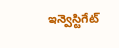ఇన్వెస్టిగేట్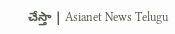చేస్తా | Asianet News Telugu